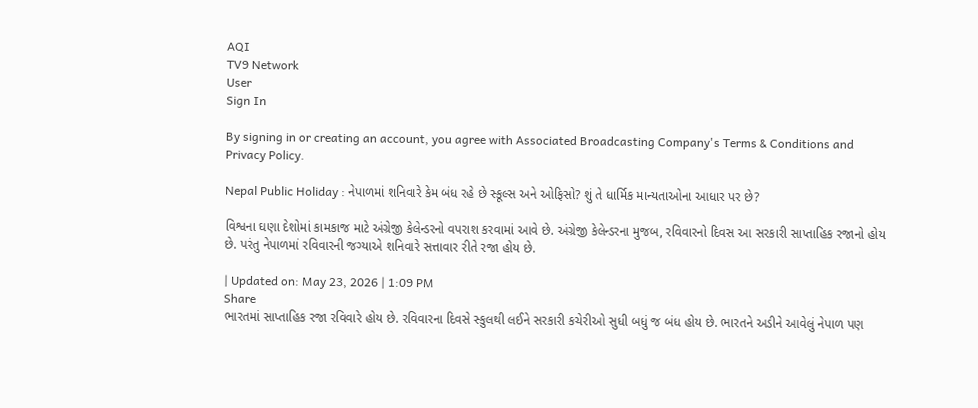AQI
TV9 Network
User
Sign In

By signing in or creating an account, you agree with Associated Broadcasting Company's Terms & Conditions and Privacy Policy.

Nepal Public Holiday : નેપાળમાં શનિવારે કેમ બંધ રહે છે સ્કૂલ્સ અને ઓફિસો? શું તે ધાર્મિક માન્યતાઓના આધાર પર છે?

વિશ્વના ઘણા દેશોમાં કામકાજ માટે અંગ્રેજી કેલેન્ડરનો વપરાશ કરવામાં આવે છે. અંગ્રેજી કેલેન્ડરના મુજબ, રવિવારનો દિવસ આ સરકારી સાપ્તાહિક રજાનો હોય છે. પરંતુ નેપાળમાં રવિવારની જગ્યાએ શનિવારે સત્તાવાર રીતે રજા હોય છે.

| Updated on: May 23, 2026 | 1:09 PM
Share
ભારતમાં સાપ્તાહિક રજા રવિવારે હોય છે. રવિવારના દિવસે સ્કુલથી લઈને સરકારી કચેરીઓ સુધી બધું જ બંધ હોય છે. ભારતને અડીને આવેલું નેપાળ પણ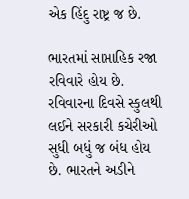એક હિંદુ રાષ્ટ્ર જ છે.

ભારતમાં સાપ્તાહિક રજા રવિવારે હોય છે. રવિવારના દિવસે સ્કુલથી લઈને સરકારી કચેરીઓ સુધી બધું જ બંધ હોય છે. ભારતને અડીને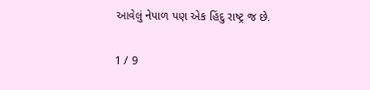આવેલું નેપાળ પણ એક હિંદુ રાષ્ટ્ર જ છે.

1 / 9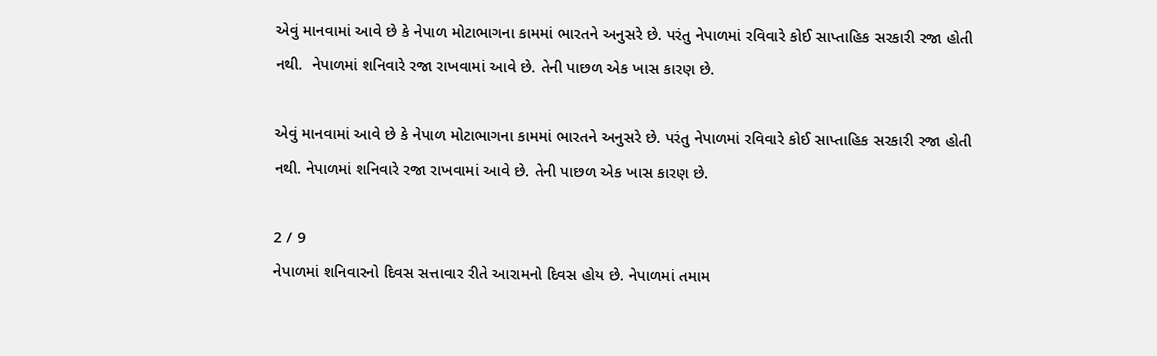એવું માનવામાં આવે છે કે નેપાળ મોટાભાગના કામમાં ભારતને અનુસરે છે. પરંતુ નેપાળમાં રવિવારે કોઈ સાપ્તાહિક સરકારી રજા હોતી નથી.  નેપાળમાં શનિવારે રજા રાખવામાં આવે છે. તેની પાછળ એક ખાસ કારણ છે.

એવું માનવામાં આવે છે કે નેપાળ મોટાભાગના કામમાં ભારતને અનુસરે છે. પરંતુ નેપાળમાં રવિવારે કોઈ સાપ્તાહિક સરકારી રજા હોતી નથી. નેપાળમાં શનિવારે રજા રાખવામાં આવે છે. તેની પાછળ એક ખાસ કારણ છે.

2 / 9
નેપાળમાં શનિવારનો દિવસ સત્તાવાર રીતે આરામનો દિવસ હોય છે. નેપાળમાં તમામ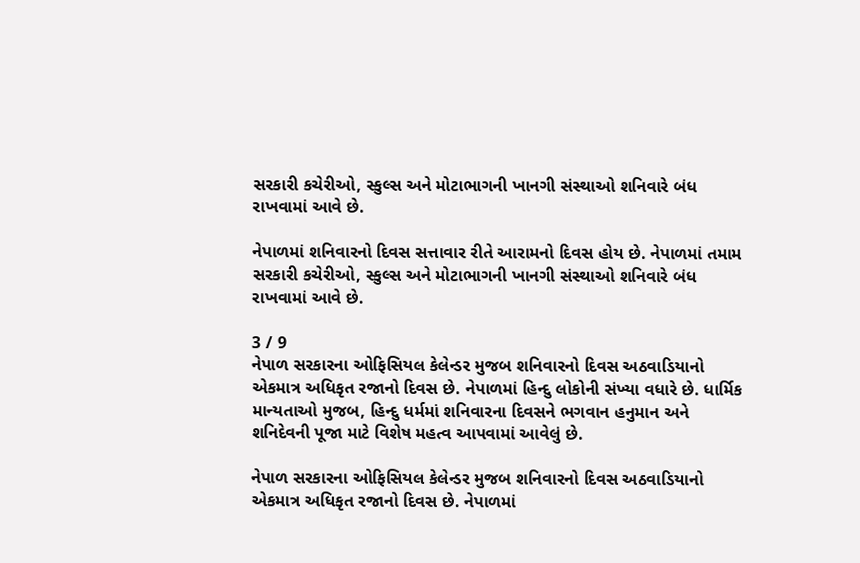સરકારી કચેરીઓ, સ્કુલ્સ અને મોટાભાગની ખાનગી સંસ્થાઓ શનિવારે બંધ રાખવામાં આવે છે.

નેપાળમાં શનિવારનો દિવસ સત્તાવાર રીતે આરામનો દિવસ હોય છે. નેપાળમાં તમામ સરકારી કચેરીઓ, સ્કુલ્સ અને મોટાભાગની ખાનગી સંસ્થાઓ શનિવારે બંધ રાખવામાં આવે છે.

3 / 9
નેપાળ સરકારના ઓફિસિયલ કેલેન્ડર મુજબ શનિવારનો દિવસ અઠવાડિયાનો એકમાત્ર અધિકૃત રજાનો દિવસ છે. નેપાળમાં હિન્દુ લોકોની સંખ્યા વધારે છે. ધાર્મિક માન્યતાઓ મુજબ, હિન્દુ ધર્મમાં શનિવારના દિવસને ભગવાન હનુમાન અને શનિદેવની પૂજા માટે વિશેષ મહત્વ આપવામાં આવેલું છે.

નેપાળ સરકારના ઓફિસિયલ કેલેન્ડર મુજબ શનિવારનો દિવસ અઠવાડિયાનો એકમાત્ર અધિકૃત રજાનો દિવસ છે. નેપાળમાં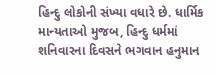હિન્દુ લોકોની સંખ્યા વધારે છે. ધાર્મિક માન્યતાઓ મુજબ, હિન્દુ ધર્મમાં શનિવારના દિવસને ભગવાન હનુમાન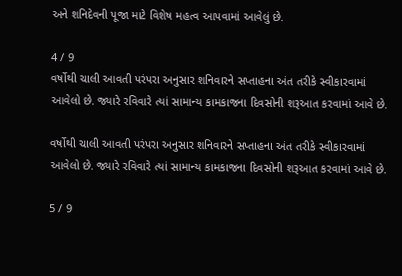અને શનિદેવની પૂજા માટે વિશેષ મહત્વ આપવામાં આવેલું છે.

4 / 9
વર્ષોથી ચાલી આવતી પરંપરા અનુસાર શનિવારને સપ્તાહના અંત તરીકે સ્વીકારવામાં આવેલો છે. જ્યારે રવિવારે ત્યાં સામાન્ય કામકાજના દિવસોની શરૂઆત કરવામાં આવે છે.

વર્ષોથી ચાલી આવતી પરંપરા અનુસાર શનિવારને સપ્તાહના અંત તરીકે સ્વીકારવામાં આવેલો છે. જ્યારે રવિવારે ત્યાં સામાન્ય કામકાજના દિવસોની શરૂઆત કરવામાં આવે છે.

5 / 9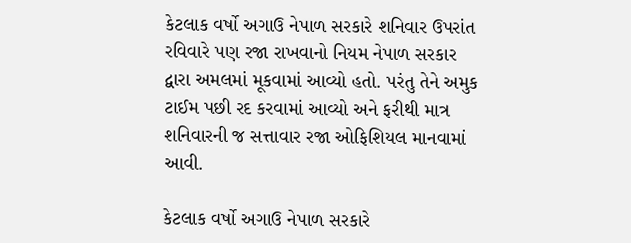કેટલાક વર્ષો અગાઉ નેપાળ સરકારે શનિવાર ઉપરાંત રવિવારે પણ રજા રાખવાનો નિયમ નેપાળ સરકાર દ્વારા અમલમાં મૂકવામાં આવ્યો હતો. પરંતુ તેને અમુક ટાઈમ પછી રદ કરવામાં આવ્યો અને ફરીથી માત્ર શનિવારની જ સત્તાવાર રજા ઓફિશિયલ માનવામાં આવી.

કેટલાક વર્ષો અગાઉ નેપાળ સરકારે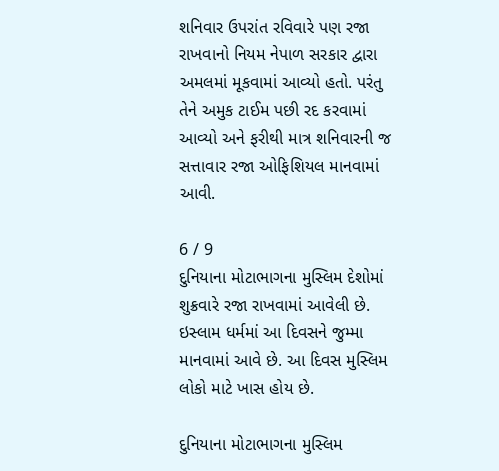શનિવાર ઉપરાંત રવિવારે પણ રજા રાખવાનો નિયમ નેપાળ સરકાર દ્વારા અમલમાં મૂકવામાં આવ્યો હતો. પરંતુ તેને અમુક ટાઈમ પછી રદ કરવામાં આવ્યો અને ફરીથી માત્ર શનિવારની જ સત્તાવાર રજા ઓફિશિયલ માનવામાં આવી.

6 / 9
દુનિયાના મોટાભાગના મુસ્લિમ દેશોમાં શુક્રવારે રજા રાખવામાં આવેલી છે. ઇસ્લામ ધર્મમાં આ દિવસને જુમ્મા માનવામાં આવે છે. આ દિવસ મુસ્લિમ લોકો માટે ખાસ હોય છે.

દુનિયાના મોટાભાગના મુસ્લિમ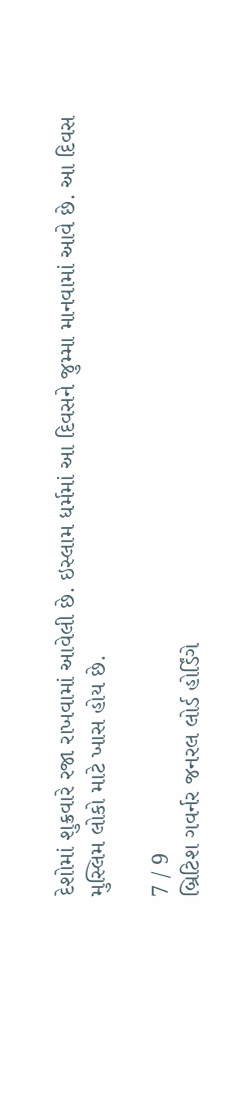દેશોમાં શુક્રવારે રજા રાખવામાં આવેલી છે. ઇસ્લામ ધર્મમાં આ દિવસને જુમ્મા માનવામાં આવે છે. આ દિવસ મુસ્લિમ લોકો માટે ખાસ હોય છે.

7 / 9
બ્રિટિશ ગવર્નર જનરલ લોર્ડ હોર્ડિંગે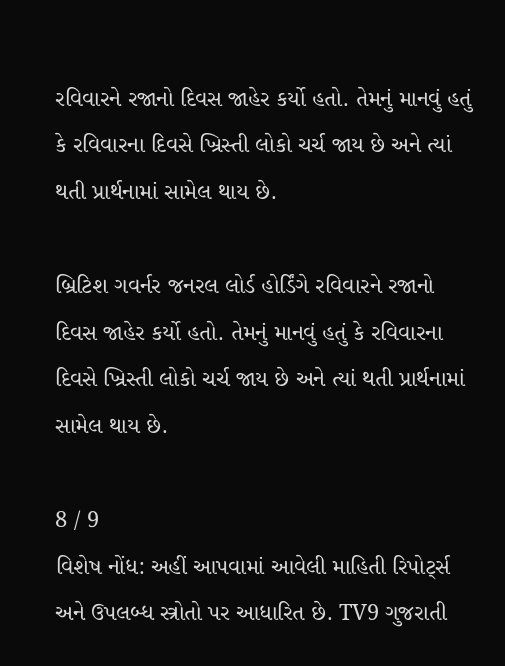રવિવારને રજાનો દિવસ જાહેર કર્યો હતો. તેમનું માનવું હતું કે રવિવારના દિવસે ખ્રિસ્તી લોકો ચર્ચ જાય છે અને ત્યાં થતી પ્રાર્થનામાં સામેલ થાય છે.

બ્રિટિશ ગવર્નર જનરલ લોર્ડ હોર્ડિંગે રવિવારને રજાનો દિવસ જાહેર કર્યો હતો. તેમનું માનવું હતું કે રવિવારના દિવસે ખ્રિસ્તી લોકો ચર્ચ જાય છે અને ત્યાં થતી પ્રાર્થનામાં સામેલ થાય છે.

8 / 9
વિશેષ નોંધ: અહીં આપવામાં આવેલી માહિતી રિપોર્ટ્સ અને ઉપલબ્ધ સ્ત્રોતો પર આધારિત છે. TV9 ગુજરાતી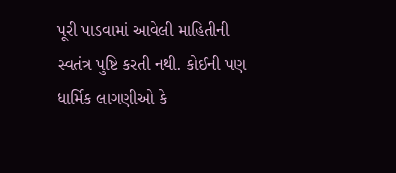પૂરી પાડવામાં આવેલી માહિતીની સ્વતંત્ર પુષ્ટિ કરતી નથી. કોઈની પણ ધાર્મિક લાગણીઓ કે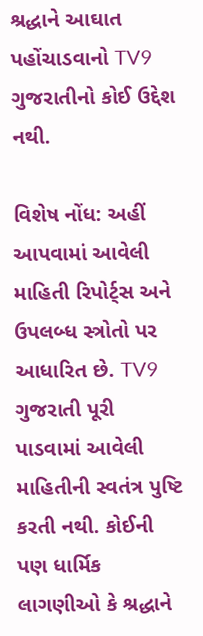શ્રદ્ધાને આઘાત પહોંચાડવાનો TV9 ગુજરાતીનો કોઈ ઉદ્દેશ નથી.

વિશેષ નોંધ: અહીં આપવામાં આવેલી માહિતી રિપોર્ટ્સ અને ઉપલબ્ધ સ્ત્રોતો પર આધારિત છે. TV9 ગુજરાતી પૂરી પાડવામાં આવેલી માહિતીની સ્વતંત્ર પુષ્ટિ કરતી નથી. કોઈની પણ ધાર્મિક લાગણીઓ કે શ્રદ્ધાને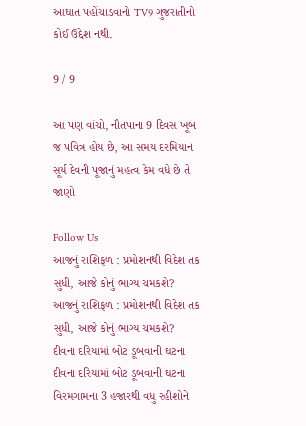આઘાત પહોંચાડવાનો TV9 ગુજરાતીનો કોઈ ઉદ્દેશ નથી.

9 / 9

આ પણ વાંચો, નૌતપાના 9 દિવસ ખૂબ જ પવિત્ર હોય છે, આ સમય દરમિયાન સૂર્ય દેવની પૂજાનું મહત્વ કેમ વધે છે તે જાણો

Follow Us
આજનું રાશિફળ : પ્રમોશનથી વિદેશ તક સુધી, આજે કોનું ભાગ્ય ચમકશે?
આજનું રાશિફળ : પ્રમોશનથી વિદેશ તક સુધી, આજે કોનું ભાગ્ય ચમકશે?
દીવના દરિયામાં બોટ ડૂબવાની ઘટના
દીવના દરિયામાં બોટ ડૂબવાની ઘટના
વિરમગામના 3 હજારથી વધુ રહીશોને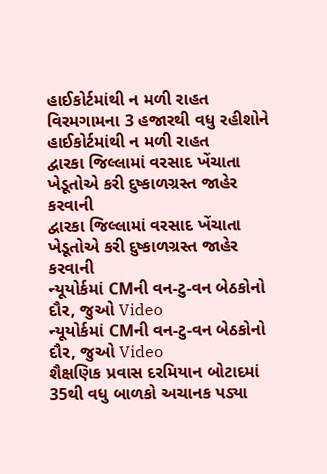હાઈકોર્ટમાંથી ન મળી રાહત
વિરમગામના 3 હજારથી વધુ રહીશોને હાઈકોર્ટમાંથી ન મળી રાહત
દ્વારકા જિલ્લામાં વરસાદ ખેંચાતા ખેડૂતોએ કરી દુષ્કાળગ્રસ્ત જાહેર કરવાની
દ્વારકા જિલ્લામાં વરસાદ ખેંચાતા ખેડૂતોએ કરી દુષ્કાળગ્રસ્ત જાહેર કરવાની
ન્યૂયોર્કમાં CMની વન-ટુ-વન બેઠકોનો દૌર, જુઓ Video
ન્યૂયોર્કમાં CMની વન-ટુ-વન બેઠકોનો દૌર, જુઓ Video
શૈક્ષણિક પ્રવાસ દરમિયાન બોટાદમાં 35થી વધુ બાળકો અચાનક પડ્યા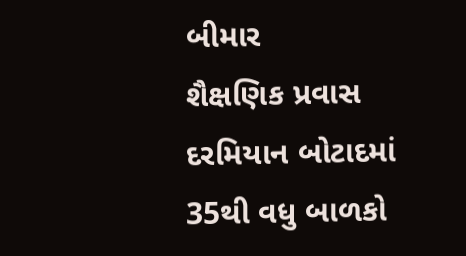બીમાર
શૈક્ષણિક પ્રવાસ દરમિયાન બોટાદમાં 35થી વધુ બાળકો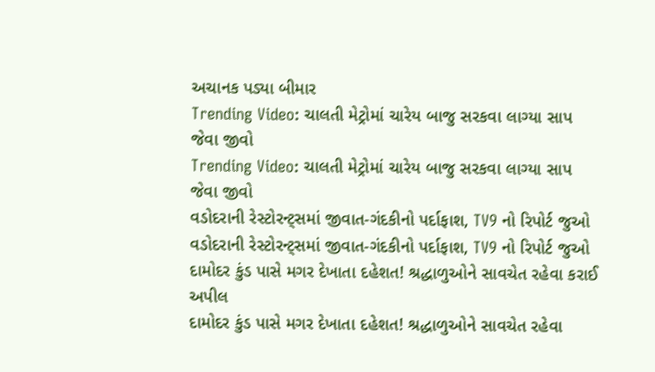અચાનક પડ્યા બીમાર
Trending Video: ચાલતી મેટ્રોમાં ચારેય બાજુ સરકવા લાગ્યા સાપ જેવા જીવો
Trending Video: ચાલતી મેટ્રોમાં ચારેય બાજુ સરકવા લાગ્યા સાપ જેવા જીવો
વડોદરાની રેસ્ટોરન્ટ્સમાં જીવાત-ગંદકીનો પર્દાફાશ, TV9 નો રિપોર્ટ જુઓ
વડોદરાની રેસ્ટોરન્ટ્સમાં જીવાત-ગંદકીનો પર્દાફાશ, TV9 નો રિપોર્ટ જુઓ
દામોદર કુંડ પાસે મગર દેખાતા દહેશત! શ્રદ્ધાળુઓને સાવચેત રહેવા કરાઈ અપીલ
દામોદર કુંડ પાસે મગર દેખાતા દહેશત! શ્રદ્ધાળુઓને સાવચેત રહેવા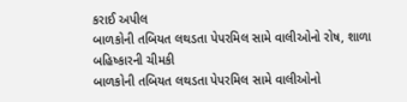કરાઈ અપીલ
બાળકોની તબિયત લથડતા પેપરમિલ સામે વાલીઓનો રોષ, શાળા બહિષ્કારની ચીમકી
બાળકોની તબિયત લથડતા પેપરમિલ સામે વાલીઓનો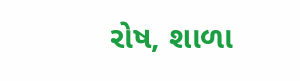રોષ, શાળા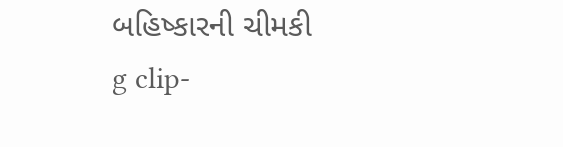બહિષ્કારની ચીમકી
g clip-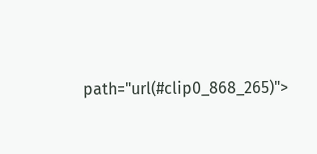path="url(#clip0_868_265)">